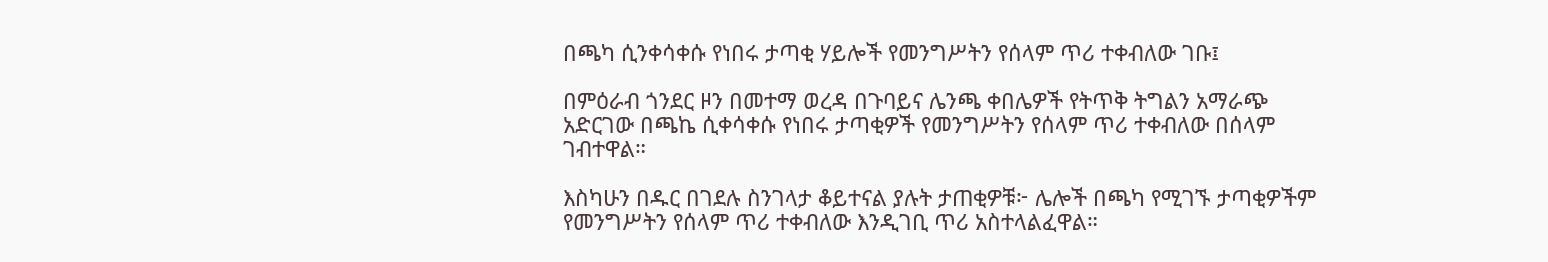በጫካ ሲንቀሳቀሱ የነበሩ ታጣቂ ሃይሎች የመንግሥትን የሰላም ጥሪ ተቀብለው ገቡ፤

በምዕራብ ጎንደር ዞን በመተማ ወረዳ በጉባይና ሌንጫ ቀበሌዎች የትጥቅ ትግልን አማራጭ አድርገው በጫኬ ሲቀሳቀሱ የነበሩ ታጣቂዎች የመንግሥትን የሰላም ጥሪ ተቀብለው በሰላም ገብተዋል።

እስካሁን በዱር በገደሉ ስንገላታ ቆይተናል ያሉት ታጠቂዎቹ፦ ሌሎች በጫካ የሚገኙ ታጣቂዎችም የመንግሥትን የሰላም ጥሪ ተቀብለው እንዲገቢ ጥሪ አስተላልፈዋል።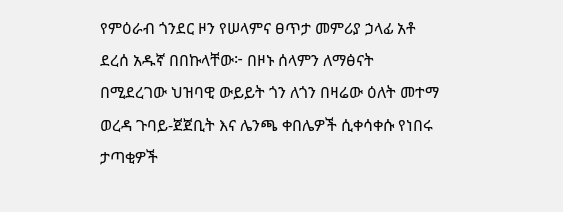የምዕራብ ጎንደር ዞን የሠላምና ፀጥታ መምሪያ ኃላፊ አቶ ደረሰ አዱኛ በበኩላቸው፦ በዞኑ ሰላምን ለማፅናት በሚደረገው ህዝባዊ ውይይት ጎን ለጎን በዛሬው ዕለት መተማ ወረዳ ጉባይ-ጀጀቢት እና ሌንጫ ቀበሌዎች ሲቀሳቀሱ የነበሩ ታጣቂዎች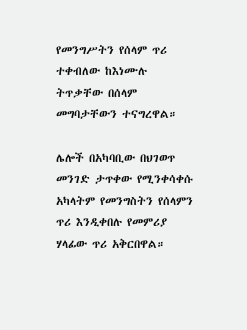የመንግሥትን የሰላም ጥሪ ተቀብለው ከእነሙሉ ትጥቃቸው በሰላም መግባታቸውን ተናግረዋል።

ሌሎች በአካባቢው በህገወጥ መንገድ ታጥቀው የሚንቀሳቀሱ አካላትም የመንግስትን የሰላምን ጥሪ እንዲቀበሉ የመምሪያ ሃላፊው ጥሪ አቅርበዋል።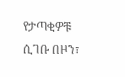የታጣቂዎቹ ሲገቡ በዞን፣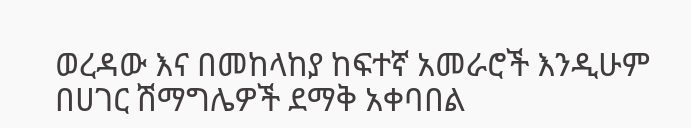ወረዳው እና በመከላከያ ከፍተኛ አመራሮች እንዲሁም በሀገር ሽማግሌዎች ደማቅ አቀባበል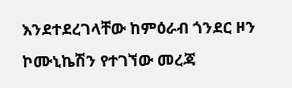እንደተደረገላቸው ከምዕራብ ጎንደር ዞን ኮሙኒኬሽን የተገኘው መረጃ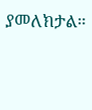ያመለክታል።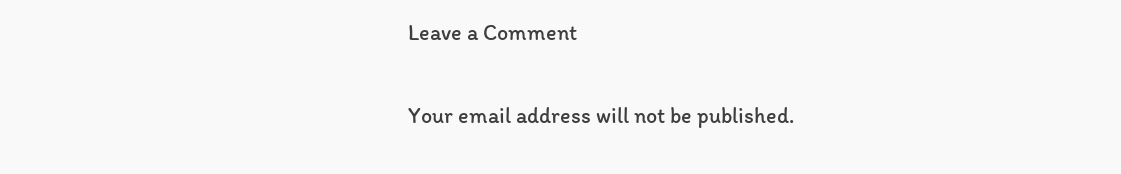Leave a Comment

Your email address will not be published.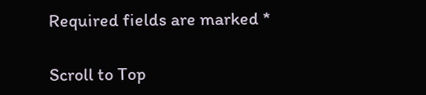Required fields are marked *

Scroll to Top